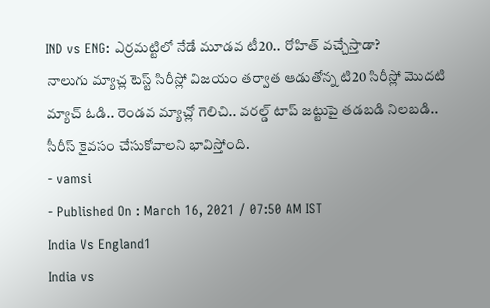IND vs ENG: ఎర్రమట్టిలో నేడే మూడవ టీ20.. రోహిత్ వచ్చేస్తాడా?
నాలుగు మ్యాచ్ల టెస్ట్ సిరీస్లో విజయం తర్వాత ఆడుతోన్న టి20 సిరీస్లో మొదటి మ్యాచ్ ఓడి.. రెండవ మ్యాచ్లో గెలిచి.. వరల్డ్ టాప్ జట్టుపై తడబడి నిలబడి.. సీరీస్ కైవసం చేసుకోవాలని భావిస్తోంది.
- vamsi
- Published On : March 16, 2021 / 07:50 AM IST
India Vs England1
India vs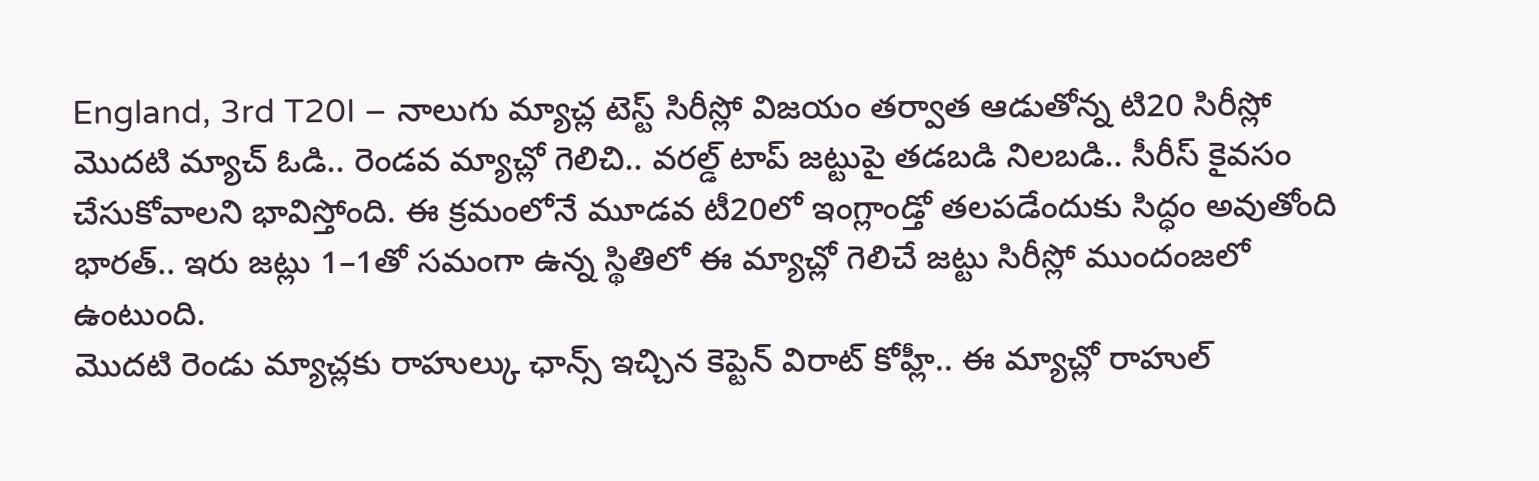England, 3rd T20I – నాలుగు మ్యాచ్ల టెస్ట్ సిరీస్లో విజయం తర్వాత ఆడుతోన్న టి20 సిరీస్లో మొదటి మ్యాచ్ ఓడి.. రెండవ మ్యాచ్లో గెలిచి.. వరల్డ్ టాప్ జట్టుపై తడబడి నిలబడి.. సీరీస్ కైవసం చేసుకోవాలని భావిస్తోంది. ఈ క్రమంలోనే మూడవ టీ20లో ఇంగ్లాండ్తో తలపడేందుకు సిద్ధం అవుతోంది భారత్.. ఇరు జట్లు 1–1తో సమంగా ఉన్న స్థితిలో ఈ మ్యాచ్లో గెలిచే జట్టు సిరీస్లో ముందంజలో ఉంటుంది.
మొదటి రెండు మ్యాచ్లకు రాహుల్కు ఛాన్స్ ఇచ్చిన కెప్టెన్ విరాట్ కోహ్లీ.. ఈ మ్యాచ్లో రాహుల్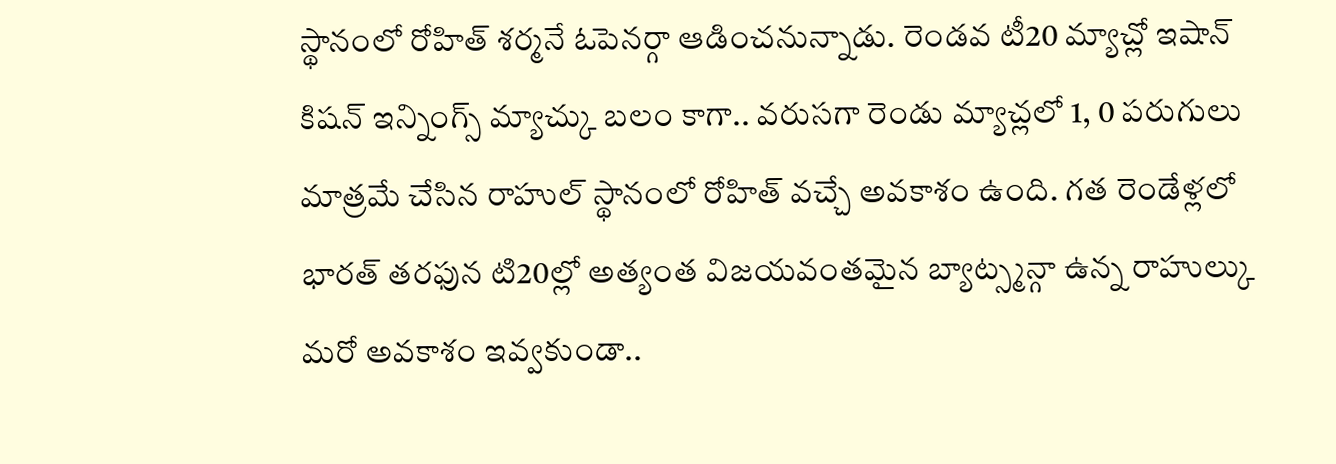స్థానంలో రోహిత్ శర్మనే ఓపెనర్గా ఆడించనున్నాడు. రెండవ టీ20 మ్యాచ్లో ఇషాన్ కిషన్ ఇన్నింగ్స్ మ్యాచ్కు బలం కాగా.. వరుసగా రెండు మ్యాచ్లలో 1, 0 పరుగులు మాత్రమే చేసిన రాహుల్ స్థానంలో రోహిత్ వచ్చే అవకాశం ఉంది. గత రెండేళ్లలో భారత్ తరఫున టి20ల్లో అత్యంత విజయవంతమైన బ్యాట్స్మన్గా ఉన్న రాహుల్కు మరో అవకాశం ఇవ్వకుండా..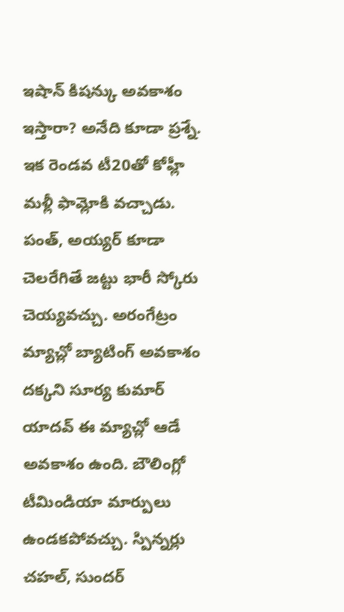ఇషాన్ కిషన్కు అవకాశం ఇస్తారా? అనేది కూడా ప్రశ్నే.
ఇక రెండవ టీ20తో కోహ్లీ మళ్లీ ఫామ్లోకి వచ్చాడు. పంత్, అయ్యర్ కూడా చెలరేగితే జట్టు భారీ స్కోరు చెయ్యవచ్చు. అరంగేట్రం మ్యాచ్లో బ్యాటింగ్ అవకాశం దక్కని సూర్య కుమార్ యాదవ్ ఈ మ్యాచ్లో ఆడే అవకాశం ఉంది. బౌలింగ్లో టీమిండియా మార్పులు ఉండకపోవచ్చు. స్పిన్నర్లు చహల్, సుందర్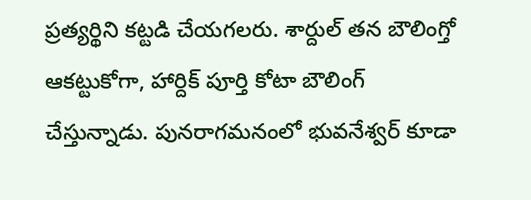ప్రత్యర్థిని కట్టడి చేయగలరు. శార్దుల్ తన బౌలింగ్తో ఆకట్టుకోగా, హార్దిక్ పూర్తి కోటా బౌలింగ్ చేస్తున్నాడు. పునరాగమనంలో భువనేశ్వర్ కూడా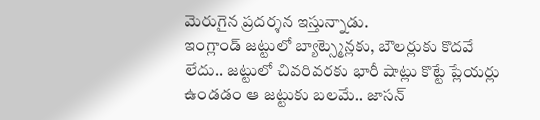మెరుగైన ప్రదర్శన ఇస్తున్నాడు.
ఇంగ్లాండ్ జట్టులో బ్యాట్స్మెన్లకు, బౌలర్లుకు కొదవే లేదు.. జట్టులో చివరివరకు భారీ షాట్లు కొట్టే ప్లేయర్లు ఉండడం ఆ జట్టుకు బలమే.. జాసన్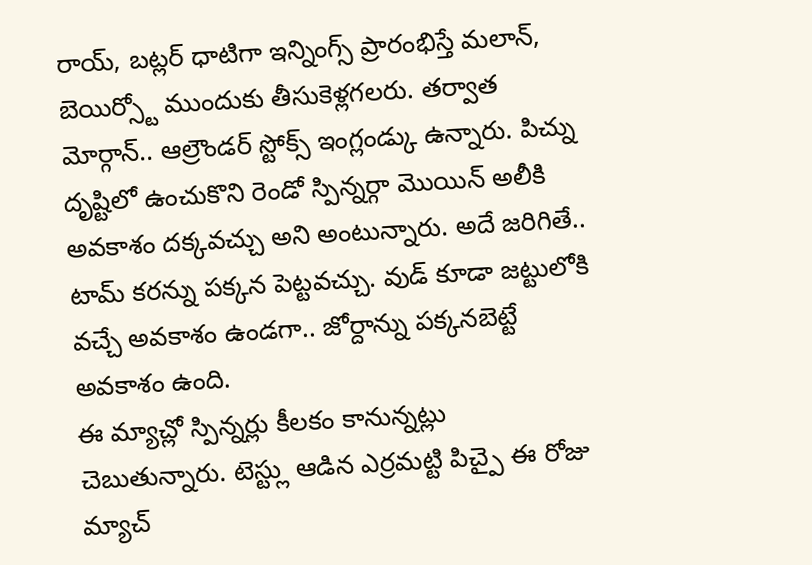రాయ్, బట్లర్ ధాటిగా ఇన్నింగ్స్ ప్రారంభిస్తే మలాన్, బెయిర్స్టో ముందుకు తీసుకెళ్లగలరు. తర్వాత మోర్గాన్.. ఆల్రౌండర్ స్టోక్స్ ఇంగ్లండ్కు ఉన్నారు. పిచ్ను దృష్టిలో ఉంచుకొని రెండో స్పిన్నర్గా మొయిన్ అలీకి అవకాశం దక్కవచ్చు అని అంటున్నారు. అదే జరిగితే.. టామ్ కరన్ను పక్కన పెట్టవచ్చు. వుడ్ కూడా జట్టులోకి వచ్చే అవకాశం ఉండగా.. జోర్దాన్ను పక్కనబెట్టే అవకాశం ఉంది.
ఈ మ్యాచ్లో స్పిన్నర్లు కీలకం కానున్నట్లు చెబుతున్నారు. టెస్ట్లు ఆడిన ఎర్రమట్టి పిచ్పై ఈ రోజు మ్యాచ్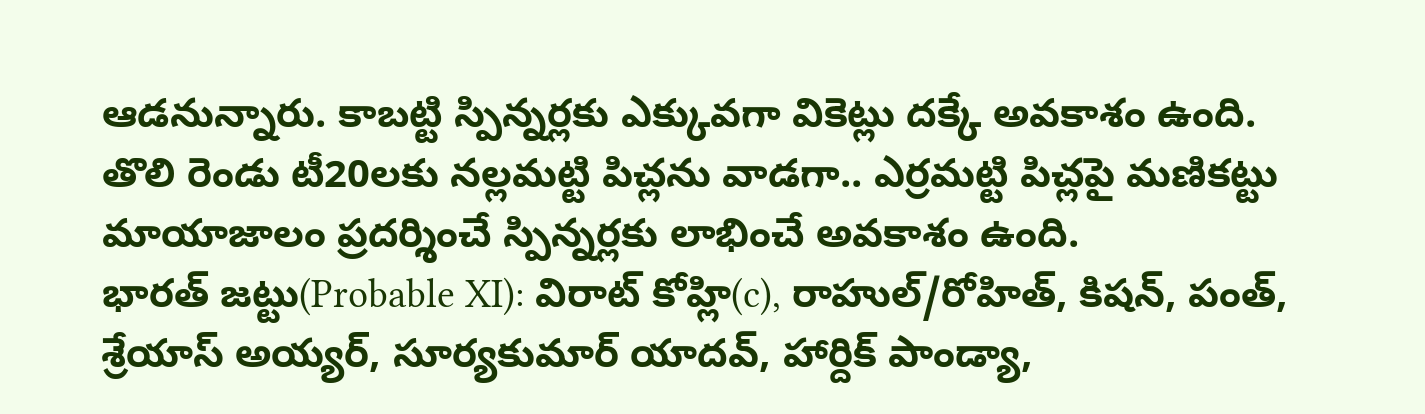ఆడనున్నారు. కాబట్టి స్పిన్నర్లకు ఎక్కువగా వికెట్లు దక్కే అవకాశం ఉంది. తొలి రెండు టీ20లకు నల్లమట్టి పిచ్లను వాడగా.. ఎర్రమట్టి పిచ్లపై మణికట్టు మాయాజాలం ప్రదర్శించే స్పిన్నర్లకు లాభించే అవకాశం ఉంది.
భారత్ జట్టు(Probable XI): విరాట్ కోహ్లి(c), రాహుల్/రోహిత్, కిషన్, పంత్, శ్రేయాస్ అయ్యర్, సూర్యకుమార్ యాదవ్, హార్దిక్ పాండ్యా,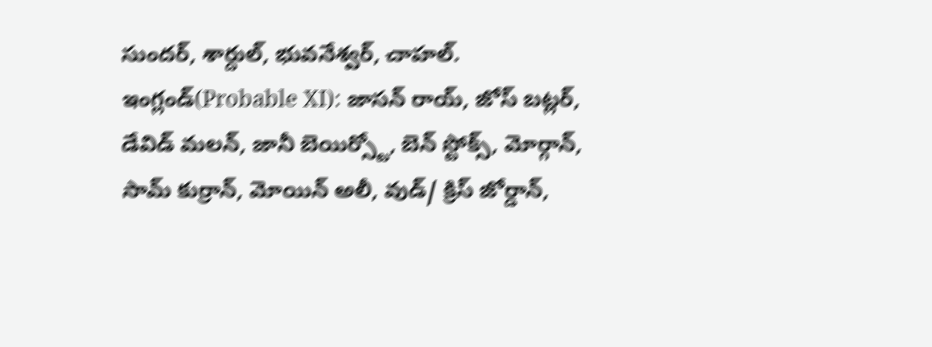సుందర్, శార్దుల్, భువనేశ్వర్, చాహల్.
ఇంగ్లండ్(Probable XI): జాసన్ రాయ్, జోస్ బట్లర్, డేవిడ్ మలన్, జానీ బెయిర్స్టో, బెన్ స్టోక్స్, మోర్గాన్, సామ్ కుర్రాన్, మోయిన్ అలీ, వుడ్/ క్రిస్ జోర్డాన్,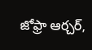జోఫ్రా ఆర్చర్,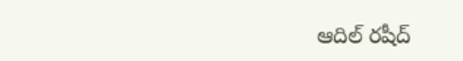ఆదిల్ రషీద్